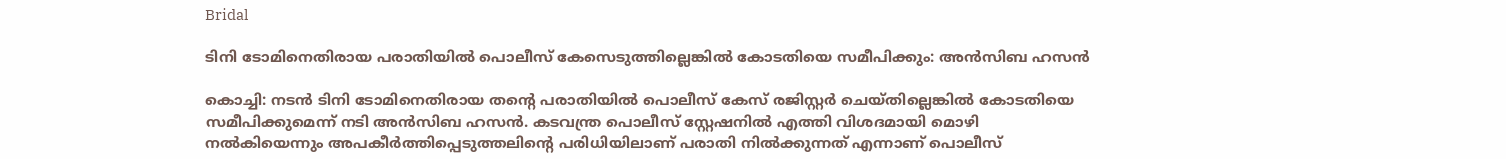Bridal

ടിനി ടോമിനെതിരായ പരാതിയില്‍ പൊലീസ് കേസെടുത്തില്ലെങ്കില്‍ കോടതിയെ സമീപിക്കും: അന്‍സിബ ഹസന്‍

കൊച്ചി: നടന്‍ ടിനി ടോമിനെതിരായ തന്റെ പരാതിയില്‍ പൊലീസ് കേസ് രജിസ്റ്റര്‍ ചെയ്തില്ലെങ്കില്‍ കോടതിയെ സമീപിക്കുമെന്ന് നടി അന്‍സിബ ഹസന്‍. കടവന്ത്ര പൊലീസ് സ്റ്റേഷനില്‍ എത്തി വിശദമായി മൊഴി നല്‍കിയെന്നും അപകീര്‍ത്തിപ്പെടുത്തലിന്റെ പരിധിയിലാണ് പരാതി നില്‍ക്കുന്നത് എന്നാണ് പൊലീസ്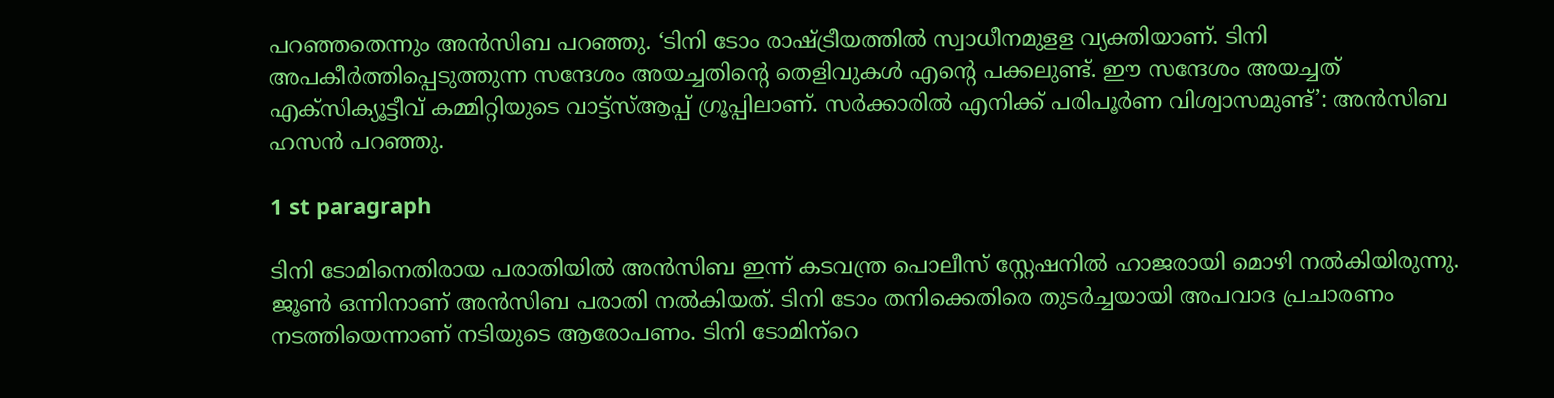പറഞ്ഞതെന്നും അന്‍സിബ പറഞ്ഞു. ‘ടിനി ടോം രാഷ്ട്രീയത്തില്‍ സ്വാധീനമുളള വ്യക്തിയാണ്. ടിനി അപകീര്‍ത്തിപ്പെടുത്തുന്ന സന്ദേശം അയച്ചതിന്റെ തെളിവുകള്‍ എന്റെ പക്കലുണ്ട്. ഈ സന്ദേശം അയച്ചത് എക്‌സിക്യൂട്ടീവ് കമ്മിറ്റിയുടെ വാട്ട്‌സ്ആപ്പ് ഗ്രൂപ്പിലാണ്. സര്‍ക്കാരില്‍ എനിക്ക് പരിപൂര്‍ണ വിശ്വാസമുണ്ട്’: അന്‍സിബ ഹസന്‍ പറഞ്ഞു.

1 st paragraph

ടിനി ടോമിനെതിരായ പരാതിയില്‍ അന്‍സിബ ഇന്ന് കടവന്ത്ര പൊലീസ് സ്റ്റേഷനില്‍ ഹാജരായി മൊഴി നല്‍കിയിരുന്നു. ജൂണ്‍ ഒന്നിനാണ് അന്‍സിബ പരാതി നല്‍കിയത്. ടിനി ടോം തനിക്കെതിരെ തുടര്‍ച്ചയായി അപവാദ പ്രചാരണം നടത്തിയെന്നാണ് നടിയുടെ ആരോപണം. ടിനി ടോമിന്‌റെ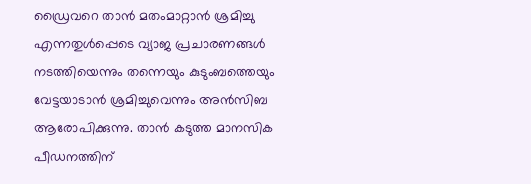ഡ്രൈവറെ താന്‍ മതംമാറ്റാന്‍ ശ്രമിച്ചു എന്നതുള്‍പ്പെടെ വ്യാജ പ്രചാരണങ്ങള്‍ നടത്തിയെന്നും തന്നെയും കുടുംബത്തെയും വേട്ടയാടാന്‍ ശ്രമിച്ചുവെന്നും അന്‍സിബ ആരോപിക്കുന്നു. താന്‍ കടുത്ത മാനസിക പീഡനത്തിന്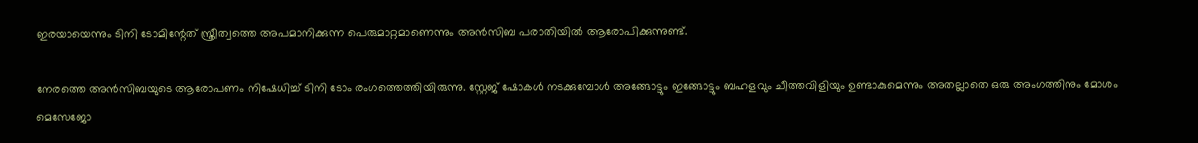ഇരയായെന്നും ടിനി ടോമിന്റേത് സ്ത്രീത്വത്തെ അപമാനിക്കുന്ന പെരുമാറ്റമാണെന്നും അന്‍സിബ പരാതിയില്‍ ആരോപിക്കുന്നുണ്ട്.

നേരത്തെ അൻസിബയുടെ ആരോപണം നിഷേധിച്ച് ടിനി ടോം രംഗത്തെത്തിയിരുന്നു. സ്റ്റേജ് ഷോകള്‍ നടക്കുമ്പോള്‍ അങ്ങോട്ടും ഇങ്ങോട്ടും ബഹളവും ചീത്തവിളിയും ഉണ്ടാകുമെന്നും അതല്ലാതെ ഒരു അംഗത്തിനും മോശം മെസേജോ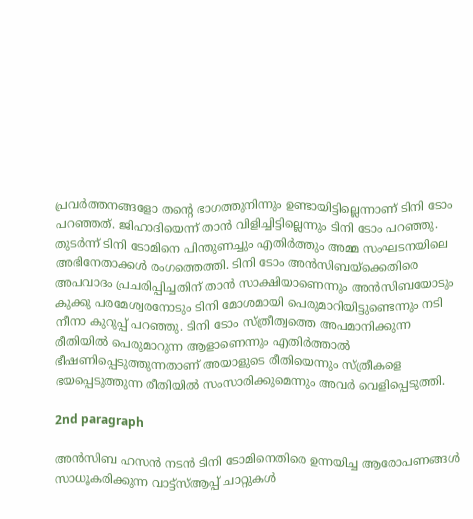പ്രവര്‍ത്തനങ്ങളോ തന്റെ ഭാഗത്തുനിന്നും ഉണ്ടായിട്ടില്ലെന്നാണ് ടിനി ടോം പറഞ്ഞത്. ജിഹാദിയെന്ന് താന്‍ വിളിച്ചിട്ടില്ലെന്നും ടിനി ടോം പറഞ്ഞു. തുടർന്ന് ടിനി ടോമിനെ പിന്തുണച്ചും എതിർത്തും അമ്മ സംഘടനയിലെ അഭിനേതാക്കൾ രംഗത്തെത്തി. ടിനി ടോം അന്‍സിബയ്‌ക്കെതിരെ അപവാദം പ്രചരിപ്പിച്ചതിന് താന്‍ സാക്ഷിയാണെന്നും അന്‍സിബയോടും കുക്കു പരമേശ്വരനോടും ടിനി മോശമായി പെരുമാറിയിട്ടുണ്ടെന്നും നടി നീനാ കുറുപ്പ് പറഞ്ഞു. ടിനി ടോം സ്ത്രീത്വത്തെ അപമാനിക്കുന്ന രീതിയില്‍ പെരുമാറുന്ന ആളാണെന്നും എതിര്‍ത്താല്‍ ഭീഷണിപ്പെടുത്തുന്നതാണ് അയാളുടെ രീതിയെന്നും സ്ത്രീകളെ ഭയപ്പെടുത്തുന്ന രീതിയില്‍ സംസാരിക്കുമെന്നും അവര്‍ വെളിപ്പെടുത്തി.

2nd paragraph

അന്‍സിബ ഹസന്‍ നടന്‍ ടിനി ടോമിനെതിരെ ഉന്നയിച്ച ആരോപണങ്ങള്‍ സാധൂകരിക്കുന്ന വാട്ട്‌സ്ആപ്പ് ചാറ്റുകള്‍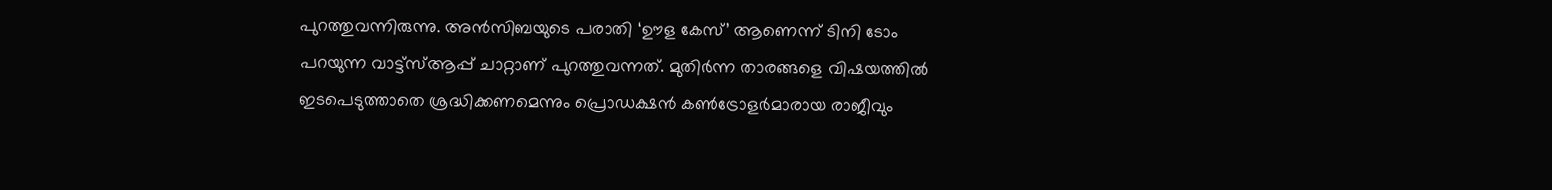പുറത്തുവന്നിരുന്നു. അന്‍സിബയുടെ പരാതി ‘ഊള കേസ്’ ആണെന്ന് ടിനി ടോം പറയുന്ന വാട്ട്‌സ്ആപ്പ് ചാറ്റാണ് പുറത്തുവന്നത്. മുതിര്‍ന്ന താരങ്ങളെ വിഷയത്തില്‍ ഇടപെടുത്താതെ ശ്രദ്ധിക്കണമെന്നും പ്രൊഡക്ഷന്‍ കണ്‍ട്രോളര്‍മാരായ രാജീവും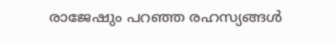രാജേഷും പറഞ്ഞ രഹസ്യങ്ങള്‍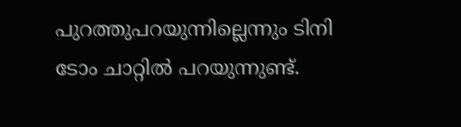പുറത്തുപറയുന്നില്ലെന്നും ടിനി ടോം ചാറ്റില്‍ പറയുന്നുണ്ട്.